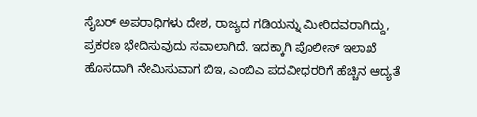ಸೈಬರ್ ಅಪರಾಧಿಗಳು ದೇಶ, ರಾಜ್ಯದ ಗಡಿಯನ್ನು ಮೀರಿದವರಾಗಿದ್ದು, ಪ್ರಕರಣ ಭೇದಿಸುವುದು ಸವಾಲಾಗಿದೆ. ಇದಕ್ಕಾಗಿ ಪೊಲೀಸ್ ಇಲಾಖೆ ಹೊಸದಾಗಿ ನೇಮಿಸುವಾಗ ಬಿಇ, ಎಂಬಿಎ ಪದವೀಧರರಿಗೆ ಹೆಚ್ಚಿನ ಆದ್ಯತೆ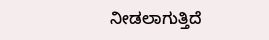ನೀಡಲಾಗುತ್ತಿದೆ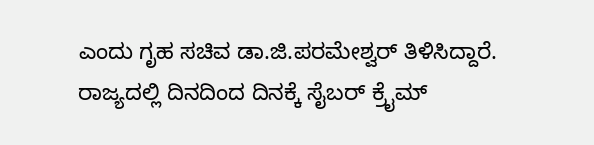ಎಂದು ಗೃಹ ಸಚಿವ ಡಾ.ಜಿ.ಪರಮೇಶ್ವರ್ ತಿಳಿಸಿದ್ದಾರೆ.
ರಾಜ್ಯದಲ್ಲಿ ದಿನದಿಂದ ದಿನಕ್ಕೆ ಸೈಬರ್ ಕ್ರೈಮ್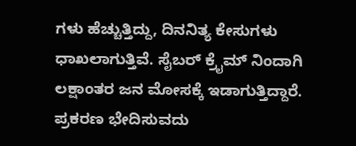ಗಳು ಹೆಚ್ಚುತ್ತಿದ್ದು, ದಿನನಿತ್ಯ ಕೇಸುಗಳು ಧಾಖಲಾಗುತ್ತಿವೆ. ಸೈಬರ್ ಕ್ರೈಮ್ ನಿಂದಾಗಿ ಲಕ್ಷಾಂತರ ಜನ ಮೋಸಕ್ಕೆ ಇಡಾಗುತ್ತಿದ್ದಾರೆ. ಪ್ರಕರಣ ಭೇದಿಸುವದು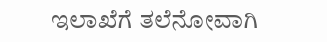ಇಲಾಖೆಗೆ ತಲೆನೋವಾಗಿ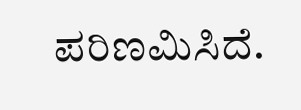ಪರಿಣಮಿಸಿದೆ.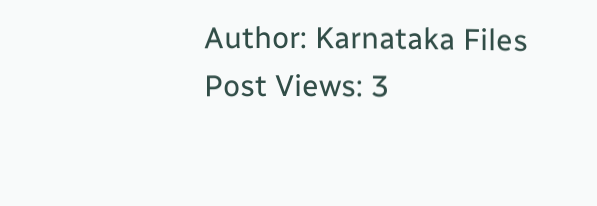Author: Karnataka Files
Post Views: 3